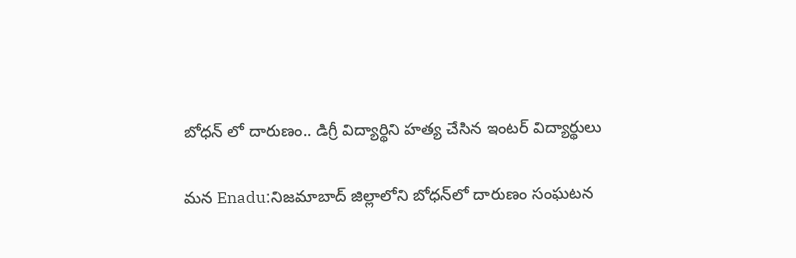బోధన్ లో దారుణం.. డిగ్రీ విద్యార్థిని హత్య చేసిన ఇంటర్ విద్యార్థులు

మన Enadu:నిజమాబాద్ జిల్లాలోని బోధన్‌లో దారుణం సంఘటన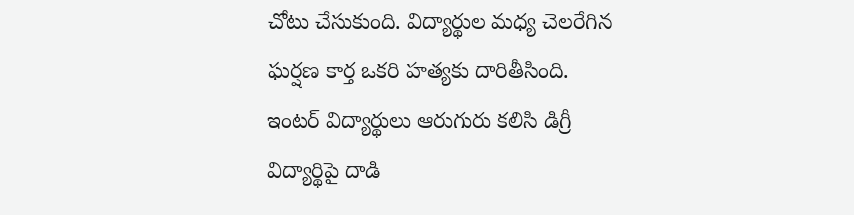చోటు చేసుకుంది. విద్యార్థుల మధ్య చెలరేగిన ఘర్షణ కార్త ఒకరి హత్యకు దారితీసింది. ఇంటర్ విద్యార్థులు ఆరుగురు కలిసి డిగ్రీ విద్యార్థిపై దాడి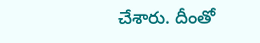చేశారు. దీంతో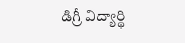డిగ్రీ విద్యార్థి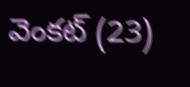వెంకట్ (23)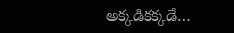అక్కడికక్కడే…